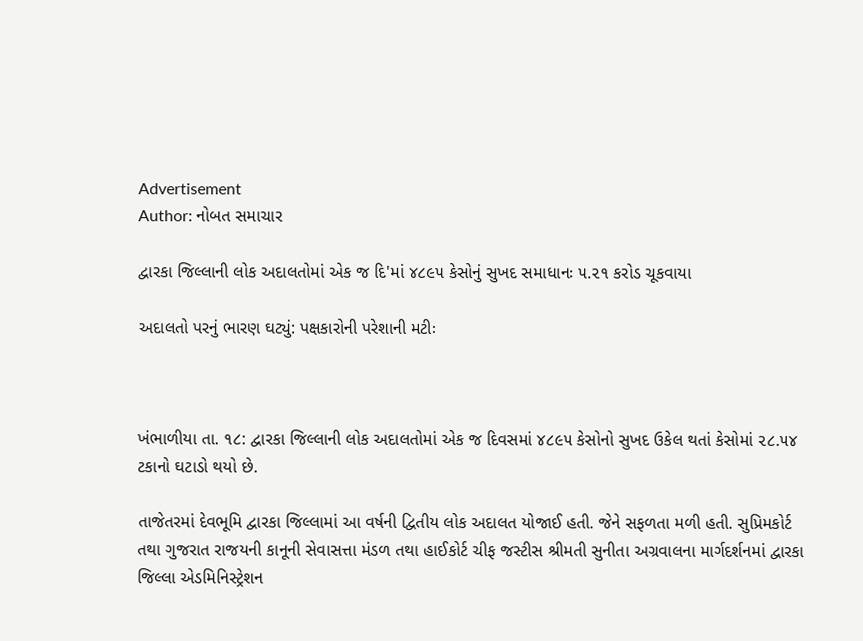Advertisement
Author: નોબત સમાચાર

દ્વારકા જિલ્લાની લોક અદાલતોમાં એક જ દિ'માં ૪૮૯૫ કેસોનું સુખદ સમાધાનઃ ૫.૨૧ કરોડ ચૂકવાયા

અદાલતો પરનું ભારણ ઘટ્યું: પક્ષકારોની પરેશાની મટીઃ



ખંભાળીયા તા. ૧૮: દ્વારકા જિલ્લાની લોક અદાલતોમાં એક જ દિવસમાં ૪૮૯૫ કેસોનો સુખદ ઉકેલ થતાં કેસોમાં ૨૮.૫૪ ટકાનો ઘટાડો થયો છે.

તાજેતરમાં દેવભૂમિ દ્વારકા જિલ્લામાં આ વર્ષની દ્વિતીય લોક અદાલત યોજાઈ હતી. જેને સફળતા મળી હતી. સુપ્રિમકોર્ટ તથા ગુજરાત રાજયની કાનૂની સેવાસત્તા મંડળ તથા હાઈકોર્ટ ચીફ જસ્ટીસ શ્રીમતી સુનીતા અગ્રવાલના માર્ગદર્શનમાં દ્વારકા જિલ્લા એડમિનિસ્ટ્રેશન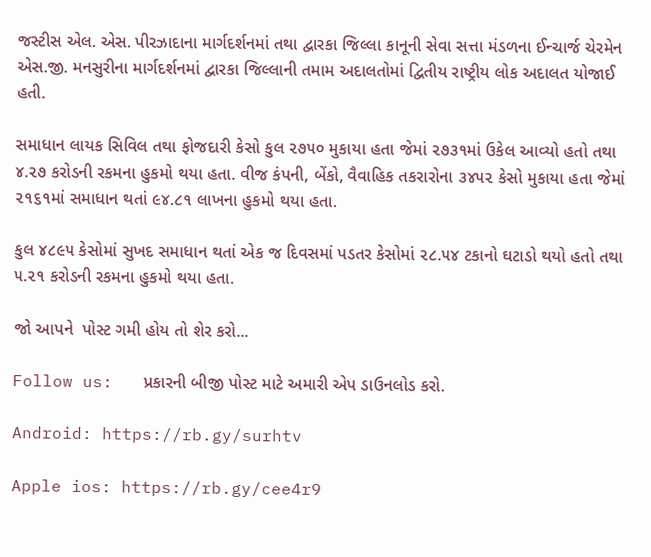જસ્ટીસ એલ. એસ. પીરઝાદાના માર્ગદર્શનમાં તથા દ્વારકા જિલ્લા કાનૂની સેવા સત્તા મંડળના ઈન્ચાર્જ ચેરમેન એસ.જી. મનસુરીના માર્ગદર્શનમાં દ્વારકા જિલ્લાની તમામ અદાલતોમાં દ્વિતીય રાષ્ટ્રીય લોક અદાલત યોજાઈ હતી.

સમાધાન લાયક સિવિલ તથા ફોજદારી કેસો કુલ ૨૭૫૦ મુકાયા હતા જેમાં ૨૭૩૧માં ઉકેલ આવ્યો હતો તથા ૪.૨૭ કરોડની રકમના હુકમો થયા હતા. વીજ કંપની, બેંકો, વૈવાહિક તકરારોના ૩૪૫૨ કેસો મુકાયા હતા જેમાં ૨૧૬૧માં સમાધાન થતાં ૯૪.૮૧ લાખના હુકમો થયા હતા.

કુલ ૪૮૯૫ કેસોમાં સુખદ સમાધાન થતાં એક જ દિવસમાં પડતર કેસોમાં ૨૮.૫૪ ટકાનો ઘટાડો થયો હતો તથા ૫.૨૧ કરોડની રકમના હુકમો થયા હતા.

જો આપને  પોસ્ટ ગમી હોય તો શેર કરો...

Follow us:   પ્રકારની બીજી પોસ્ટ માટે અમારી એપ ડાઉનલોડ કરો.

Android: https://rb.gy/surhtv

Apple ios: https://rb.gy/cee4r9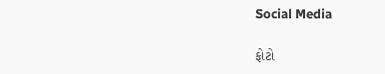Social Media

ફોટો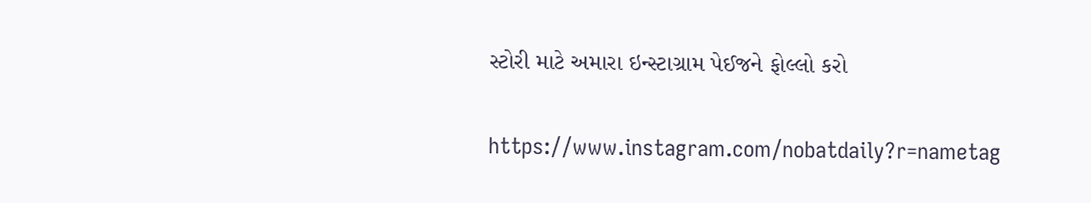સ્ટોરી માટે અમારા ઇન્સ્ટાગ્રામ પેઈજને ફોલ્લો કરો

https://www.instagram.com/nobatdaily?r=nametag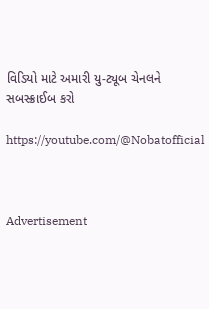વિડિયો માટે અમારી યુ-ટ્યૂબ ચેનલને સબસ્ક્રાઈબ કરો

https://youtube.com/@Nobatofficial



Advertisement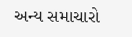અન્ય સમાચારો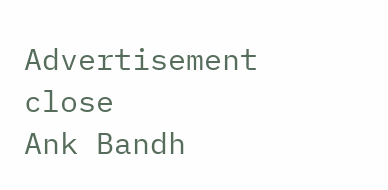Advertisement
close
Ank Bandh